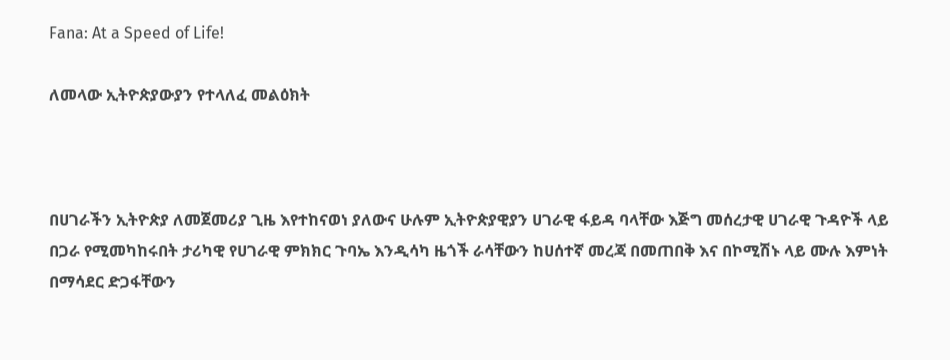Fana: At a Speed of Life!

ለመላው ኢትዮጵያውያን የተላለፈ መልዕክት



በሀገራችን ኢትዮጵያ ለመጀመሪያ ጊዜ እየተከናወነ ያለውና ሁሉም ኢትዮጵያዊያን ሀገራዊ ፋይዳ ባላቸው እጅግ መሰረታዊ ሀገራዊ ጉዳዮች ላይ በጋራ የሚመካከሩበት ታሪካዊ የሀገራዊ ምክክር ጉባኤ እንዲሳካ ዜጎች ራሳቸውን ከሀሰተኛ መረጃ በመጠበቅ እና በኮሚሽኑ ላይ ሙሉ እምነት በማሳደር ድጋፋቸውን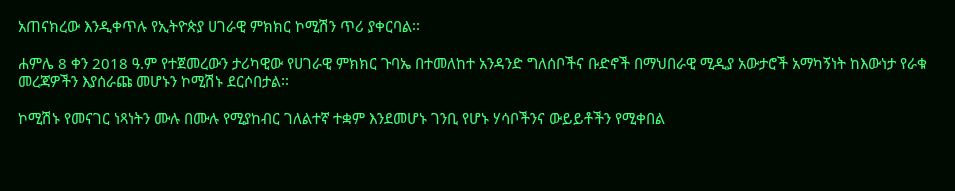አጠናክረው እንዲቀጥሉ የኢትዮጵያ ሀገራዊ ምክክር ኮሚሽን ጥሪ ያቀርባል፡፡

ሐምሌ 8 ቀን 2018 ዓ.ም የተጀመረውን ታሪካዊው የሀገራዊ ምክክር ጉባኤ በተመለከተ አንዳንድ ግለሰቦችና ቡድኖች በማህበራዊ ሚዲያ አውታሮች አማካኝነት ከእውነታ የራቁ መረጃዎችን እያሰራጩ መሆኑን ኮሚሽኑ ደርሶበታል፡፡

ኮሚሽኑ የመናገር ነጻነትን ሙሉ በሙሉ የሚያከብር ገለልተኛ ተቋም እንደመሆኑ ገንቢ የሆኑ ሃሳቦችንና ውይይቶችን የሚቀበል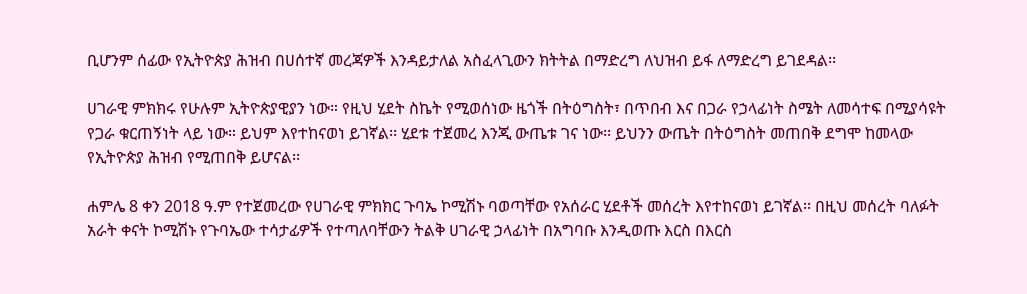ቢሆንም ሰፊው የኢትዮጵያ ሕዝብ በሀሰተኛ መረጃዎች እንዳይታለል አስፈላጊውን ክትትል በማድረግ ለህዝብ ይፋ ለማድረግ ይገደዳል፡፡

ሀገራዊ ምክክሩ የሁሉም ኢትዮጵያዊያን ነው። የዚህ ሂደት ስኬት የሚወሰነው ዜጎች በትዕግስት፣ በጥበብ እና በጋራ የኃላፊነት ስሜት ለመሳተፍ በሚያሳዩት የጋራ ቁርጠኝነት ላይ ነው። ይህም እየተከናወነ ይገኛል፡፡ ሂደቱ ተጀመረ እንጂ ውጤቱ ገና ነው፡፡ ይህንን ውጤት በትዕግስት መጠበቅ ደግሞ ከመላው የኢትዮጵያ ሕዝብ የሚጠበቅ ይሆናል፡፡

ሐምሌ 8 ቀን 2018 ዓ.ም የተጀመረው የሀገራዊ ምክክር ጉባኤ ኮሚሽኑ ባወጣቸው የአሰራር ሂደቶች መሰረት እየተከናወነ ይገኛል፡፡ በዚህ መሰረት ባለፉት አራት ቀናት ኮሚሽኑ የጉባኤው ተሳታፊዎች የተጣለባቸውን ትልቅ ሀገራዊ ኃላፊነት በአግባቡ እንዲወጡ እርስ በእርስ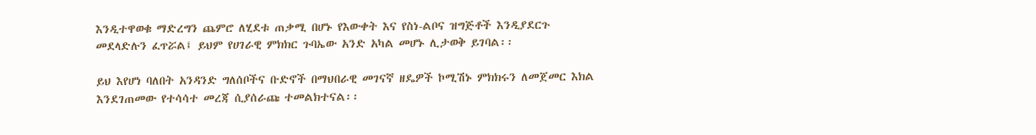እንዲተዋወቁ ማድረግን ጨምሮ ለሂደቱ ጠቃሚ በሆኑ የእውቀት እና የስነ-ልቦና ዝግጅቶች እንዲያደርጉ መደላድሉን ፈጥሯል፤ ይህም የሀገራዊ ምክክር ጉባኤው አንድ አካል መሆኑ ሊታወቅ ይገባል፡፡

ይህ እየሆነ ባለበት አንዳንድ ግለሰቦችና ቡድኖች በማህበራዊ መገናኛ ዘዴዎች ኮሚሽኑ ምክክሩን ለመጀመር እክል እንደገጠመው የተሳሳተ መረጃ ሲያሰራጩ ተመልክተናል፡፡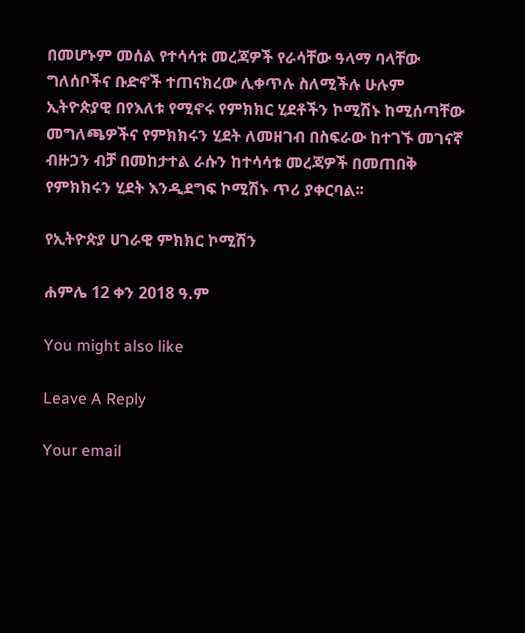በመሆኑም መሰል የተሳሳቱ መረጃዎች የራሳቸው ዓላማ ባላቸው ግለሰቦችና ቡድኖች ተጠናክረው ሊቀጥሉ ስለሚችሉ ሁሉም ኢትዮጵያዊ በየእለቱ የሚኖሩ የምክክር ሂደቶችን ኮሚሽኑ ከሚሰጣቸው መግለጫዎችና የምክክሩን ሂደት ለመዘገብ በስፍራው ከተገኙ መገናኛ ብዙኃን ብቻ በመከታተል ራሱን ከተሳሳቱ መረጃዎች በመጠበቅ የምክክሩን ሂደት እንዲደግፍ ኮሚሽኑ ጥሪ ያቀርባል፡፡

የኢትዮጵያ ሀገራዊ ምክክር ኮሚሽን

ሐምሌ 12 ቀን 2018 ዓ.ም

You might also like

Leave A Reply

Your email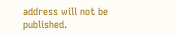address will not be published.